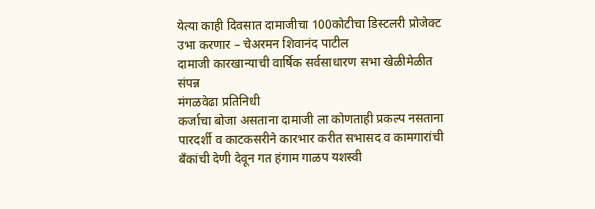येत्या काही दिवसात दामाजीचा 100कोटीचा डिस्टलरी प्रोजेक्ट उभा करणार – चेअरमन शिवानंद पाटील
दामाजी कारखान्याची वार्षिक सर्वसाधारण सभा खेळीमेळीत संपन्न
मंगळवेढा प्रतिनिधी
कर्जाचा बोजा असताना दामाजी ला कोणताही प्रकल्प नसताना पारदर्शी व काटकसरीने कारभार करीत सभासद व कामगारांची बँकांची देणी देवून गत हंगाम गाळप यशस्वी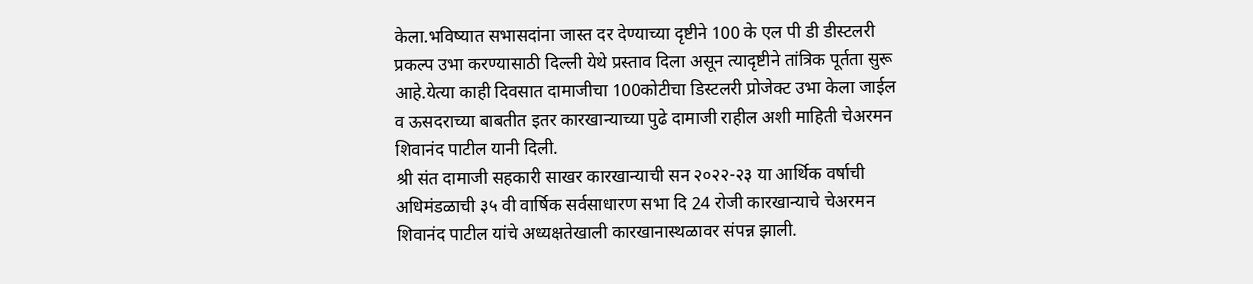केला.भविष्यात सभासदांना जास्त दर देण्याच्या दृष्टीने 100 के एल पी डी डीस्टलरी प्रकल्प उभा करण्यासाठी दिल्ली येथे प्रस्ताव दिला असून त्यादृष्टीने तांत्रिक पूर्तता सुरू आहे.येत्या काही दिवसात दामाजीचा 100कोटीचा डिस्टलरी प्रोजेक्ट उभा केला जाईल व ऊसदराच्या बाबतीत इतर कारखान्याच्या पुढे दामाजी राहील अशी माहिती चेअरमन शिवानंद पाटील यानी दिली.
श्री संत दामाजी सहकारी साखर कारखान्याची सन २०२२-२३ या आर्थिक वर्षाची अधिमंडळाची ३५ वी वार्षिक सर्वसाधारण सभा दि 24 रोजी कारखान्याचे चेअरमन शिवानंद पाटील यांचे अध्यक्षतेखाली कारखानास्थळावर संपन्न झाली.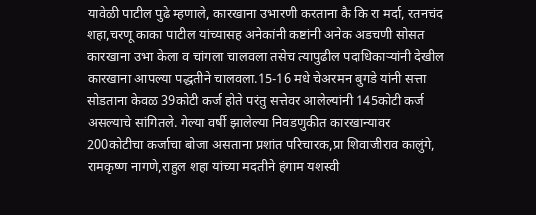यावेळी पाटील पुढे म्हणाले, कारखाना उभारणी करताना कै कि रा मर्दा, रतनचंद शहा,चरणू काका पाटील यांच्यासह अनेकांनी कष्टांनी अनेक अडचणी सोसत कारखाना उभा केला व चांगला चालवला तसेच त्यापुढील पदाधिकाऱ्यांनी देखील कारखाना आपल्या पद्धतीने चालवला.15-16 मधे चेअरमन बुगडे यांनी सत्ता सोडताना केवळ 39कोटी कर्ज होते परंतु सत्तेवर आलेल्यांनी 145कोटी कर्ज असल्याचे सांगितले. गेल्या वर्षी झालेल्या निवडणुकीत कारखान्यावर 200कोटीचा कर्जाचा बोजा असताना प्रशांत परिचारक,प्रा शिवाजीराव कालुंगे, रामकृष्ण नागणे,राहुल शहा यांच्या मदतीने हंगाम यशस्वी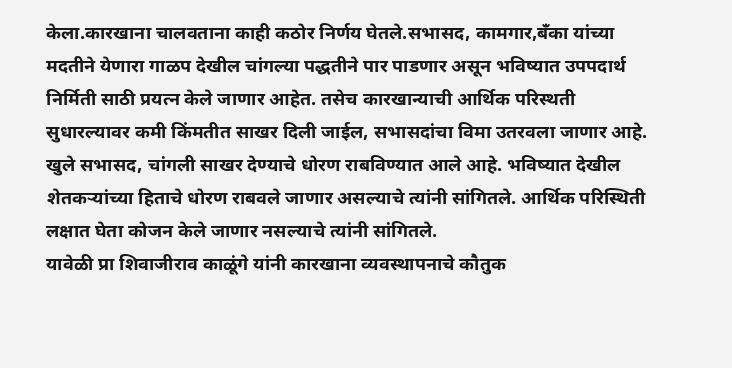केला.कारखाना चालवताना काही कठोर निर्णय घेतले.सभासद, कामगार,बँका यांच्या मदतीने येणारा गाळप देखील चांगल्या पद्धतीने पार पाडणार असून भविष्यात उपपदार्थ निर्मिती साठी प्रयत्न केले जाणार आहेत. तसेच कारखान्याची आर्थिक परिस्थती सुधारल्यावर कमी किंमतीत साखर दिली जाईल, सभासदांचा विमा उतरवला जाणार आहे. खुले सभासद, चांगली साखर देण्याचे धोरण राबविण्यात आले आहे. भविष्यात देखील शेतकऱ्यांच्या हिताचे धोरण राबवले जाणार असल्याचे त्यांनी सांगितले. आर्थिक परिस्थिती लक्षात घेता कोजन केले जाणार नसल्याचे त्यांनी सांगितले.
यावेळी प्रा शिवाजीराव काळूंगे यांनी कारखाना व्यवस्थापनाचे कौतुक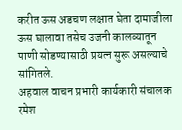करीत ऊस अडचण लक्षात घेता दामाजीला ऊस घालावा तसेच उजनी कालव्यातून पाणी सोडण्यासाठी प्रयत्न सुरू असल्याचे सांगितले.
अहवाल वाचन प्रभारी कार्यकारी संचालक रमेश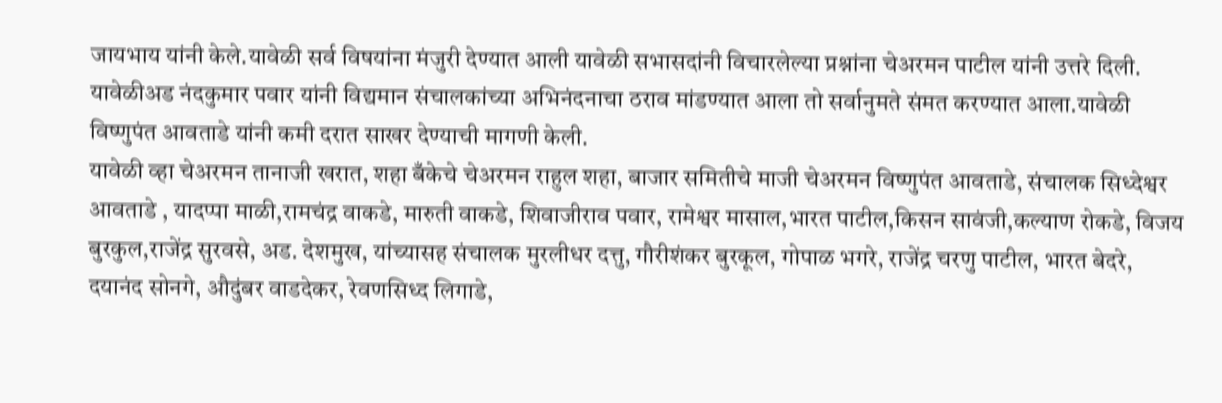जायभाय यांनी केले.यावेळी सर्व विषयांना मंजुरी देण्यात आली यावेळी सभासदांनी विचारलेल्या प्रश्नांना चेअरमन पाटील यांनी उत्तरे दिली. यावेळीअड नंदकुमार पवार यांनी विद्यमान संचालकांच्या अभिनंदनाचा ठराव मांडण्यात आला तो सर्वानुमते संमत करण्यात आला.यावेळी विष्णुपंत आवताडे यांनी कमी दरात साखर देण्याची मागणी केली.
यावेळी व्हा चेअरमन तानाजी खरात, शहा बँकेचे चेअरमन राहुल शहा, बाजार समितीचे माजी चेअरमन विष्णुपंत आवताडे, संचालक सिध्देश्वर आवताडे , यादप्पा माळी,रामचंद्र वाकडे, मारुती वाकडे, शिवाजीराव पवार, रामेश्वर मासाल,भारत पाटील,किसन सावंजी,कल्याण रोकडे, विजय बुरकुल,राजेंद्र सुरवसे, अड. देशमुख, यांच्यासह संचालक मुरलीधर दत्तु, गौरीशंकर बुरकूल, गोपाळ भगरे, राजेंद्र चरणु पाटील, भारत बेदरे, दयानंद सोनगे, औदुंबर वाडदेकर, रेवणसिध्द लिगाडे,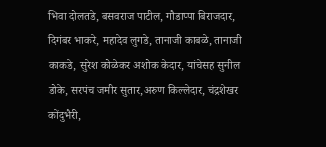भिवा दोलतडे, बसवराज पाटील, गौडाप्पा बिराजदार, दिगंबर भाकरे, महादेव लुगडे, तानाजी काबळे, तानाजी काकडे, सुरेश कोळेकर अशोक केदार, यांचेसह सुनील डोके, सरपंच जमीर सुतार,अरुण किल्लेदार, चंद्रशेखर कोंदुभैरी,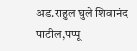अड.राहुल घुले शिवानंद पाटील,पप्पू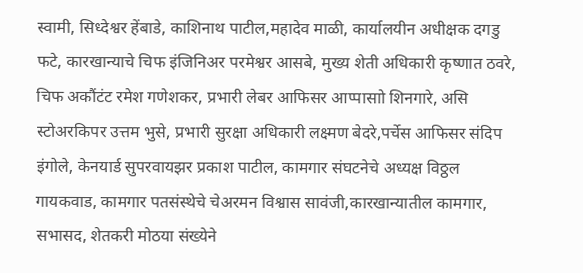स्वामी, सिध्देश्वर हेंबाडे, काशिनाथ पाटील,महादेव माळी, कार्यालयीन अधीक्षक दगडु फटे, कारखान्याचे चिफ इंजिनिअर परमेश्वर आसबे, मुख्य शेती अधिकारी कृष्णात ठवरे, चिफ अकौंटंट रमेश गणेशकर, प्रभारी लेबर आफिसर आप्पासाो शिनगारे, असि स्टोअरकिपर उत्तम भुसे, प्रभारी सुरक्षा अधिकारी लक्ष्मण बेदरे,पर्चेस आफिसर संदिप इंगोले, केनयार्ड सुपरवायझर प्रकाश पाटील, कामगार संघटनेचे अध्यक्ष विठ्ठल गायकवाड, कामगार पतसंस्थेचे चेअरमन विश्वास सावंजी,कारखान्यातील कामगार, सभासद, शेतकरी मोठया संख्येने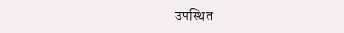उपस्थित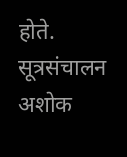होते. सूत्रसंचालन अशोक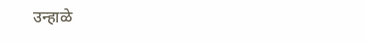उन्हाळे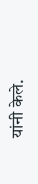यांनी केले.